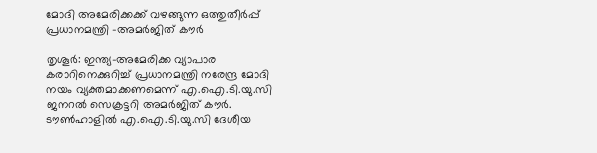മോദി അമേരിക്കക്ക് വഴങ്ങുന്ന ഒത്തുതീർപ്പ് പ്രധാനമന്ത്രി -അമർജിത് കൗർ

തൃശൂർ: ഇന്ത്യ-അമേരിക്ക വ്യാപാര കരാറിനെക്കുറിച്ച് പ്രധാനമന്ത്രി നരേന്ദ്ര മോദി നയം വ്യക്തമാക്കണമെന്ന് എ.ഐ.ടി.യു.സി ജനറൽ സെക്രട്ടറി അമർജിത് കൗർ. ടൗൺഹാളിൽ എ.ഐ.ടി.യു.സി ദേശീയ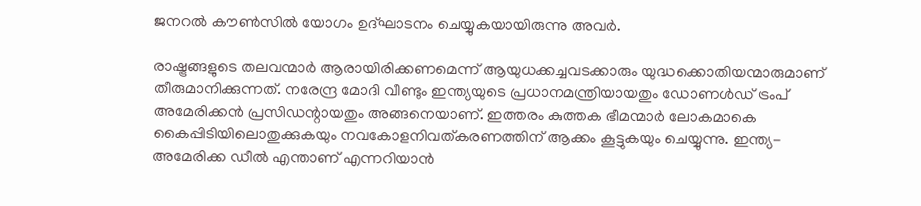ജനറൽ കൗൺസിൽ യോഗം ഉദ്ഘാടനം ചെയ്യുകയായിരുന്നു അവർ.

രാഷ്ട്രങ്ങളുടെ തലവന്മാർ ആരായിരിക്കണമെന്ന് ആയുധക്കച്ചവടക്കാരും യുദ്ധക്കൊതിയന്മാരുമാണ് തീരുമാനിക്കുന്നത്. നരേന്ദ്ര മോദി വീണ്ടും ഇന്ത്യയുടെ പ്രധാനമന്ത്രിയായതും ഡോണൾഡ് ട്രംപ് അമേരിക്കൻ പ്രസിഡന്റായതും അങ്ങനെയാണ്. ഇത്തരം കുത്തക ഭീമന്മാർ ലോകമാകെ കൈപ്പിടിയിലൊതുക്കുകയും നവകോളനിവത്കരണത്തിന് ആക്കം കൂട്ടുകയും ചെയ്യുന്നു. ഇന്ത്യ-അമേരിക്ക ഡീൽ എന്താണ് എന്നറിയാൻ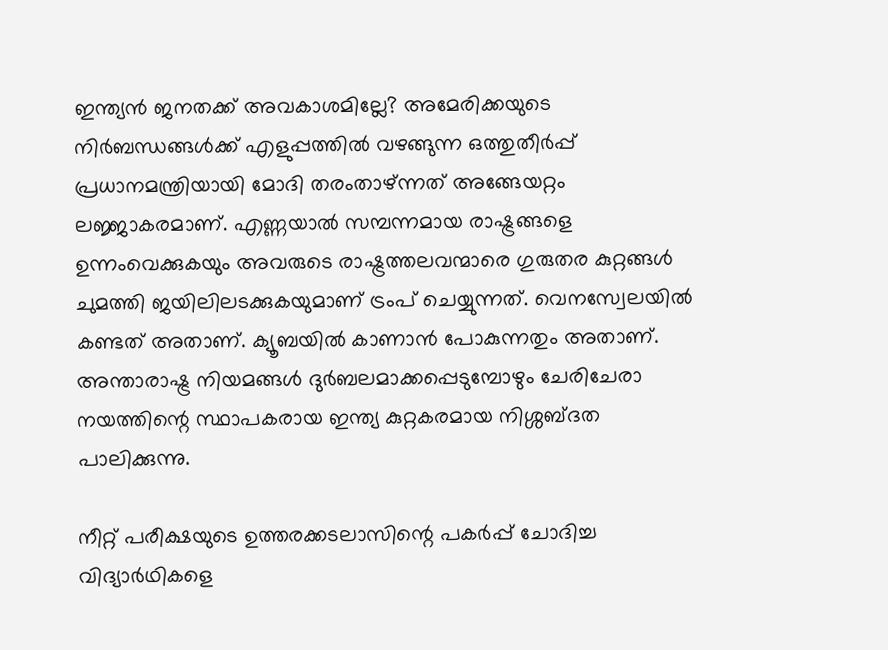ഇന്ത്യൻ ജനതക്ക് അവകാശമില്ലേ? അമേരിക്കയുടെ നിർബന്ധങ്ങൾക്ക് എളുപ്പത്തിൽ വഴങ്ങുന്ന ഒത്തുതീർപ്പ് പ്രധാനമന്ത്രിയായി മോദി തരംതാഴ്ന്നത് അങ്ങേയറ്റം ലജ്ജാകരമാണ്. എണ്ണയാൽ സമ്പന്നമായ രാഷ്ട്രങ്ങളെ ഉന്നംവെക്കുകയും അവരുടെ രാഷ്ട്രത്തലവന്മാരെ ഗുരുതര കുറ്റങ്ങൾ ചുമത്തി ജയിലിലടക്കുകയുമാണ് ട്രംപ് ചെയ്യുന്നത്. വെനസ്വേലയിൽ കണ്ടത് അതാണ്. ക്യൂബയിൽ കാണാൻ പോകുന്നതും അതാണ്. അന്താരാഷ്ട്ര നിയമങ്ങൾ ദുർബലമാക്കപ്പെടുമ്പോഴും ചേരിചേരാ നയത്തിന്റെ സ്ഥാപകരായ ഇന്ത്യ കുറ്റകരമായ നിശ്ശബ്ദത പാലിക്കുന്നു.

നീറ്റ് പരീക്ഷയുടെ ഉത്തരക്കടലാസിന്റെ പകർപ്പ് ചോദിച്ച വിദ്യാർഥികളെ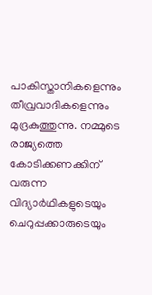പാകിസ്താനികളെന്നും തീവ്രവാദികളെന്നും മുദ്രകുത്തുന്നു. നമ്മുടെ രാജ്യത്തെ കോടിക്കണക്കിന് വരുന്ന വിദ്യാർഥികളുടെയും ചെറുപ്പക്കാരുടെയും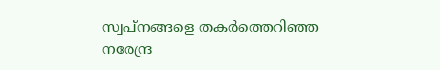സ്വപ്നങ്ങളെ തകർത്തെറിഞ്ഞ നരേന്ദ്ര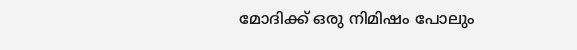മോദിക്ക് ഒരു നിമിഷം പോലും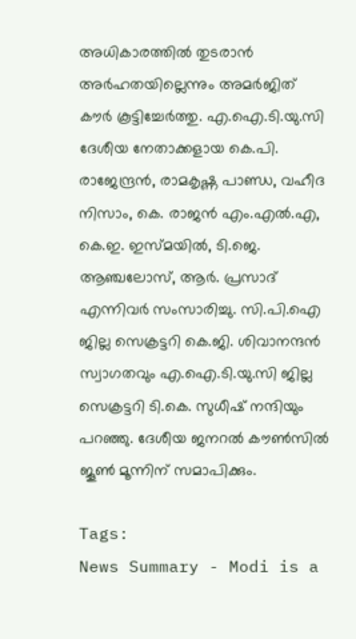അധികാരത്തിൽ തുടരാൻ അർഹതയില്ലെന്നും അമർജിത് കൗർ കൂട്ടിച്ചേർത്തു. എ.ഐ.ടി.യു.സി ദേശീയ നേതാക്കളായ കെ.പി. രാജേന്ദ്രൻ, രാമകൃഷ്ണ പാണ്ഡ, വഹീദ നിസാം, കെ. രാജൻ എം.എൽ.എ, കെ.ഇ. ഇസ്മയിൽ, ടി.ജെ. ആഞ്ചലോസ്, ആർ. പ്രസാദ് എന്നിവർ സംസാരിച്ചു. സി.പി.ഐ ജില്ല സെക്രട്ടറി കെ.ജി. ശിവാനന്ദൻ സ്വാഗതവും എ.ഐ.ടി.യു.സി ജില്ല സെക്രട്ടറി ടി.കെ. സുധീഷ് നന്ദിയും പറഞ്ഞു. ദേശീയ ജനറൽ കൗൺസിൽ ജൂൺ മൂന്നിന് സമാപിക്കും.

Tags:
News Summary - Modi is a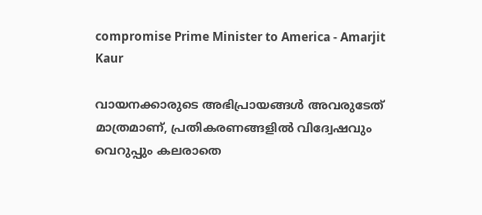compromise Prime Minister to America - Amarjit Kaur

വായനക്കാരുടെ അഭിപ്രായങ്ങള്‍ അവരുടേത് മാത്രമാണ്, പ്രതികരണങ്ങളിൽ വിദ്വേഷവും വെറുപ്പും കലരാതെ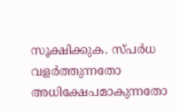സൂക്ഷിക്കുക. സ്പർധ വളർത്തുന്നതോ അധിക്ഷേപമാകുന്നതോ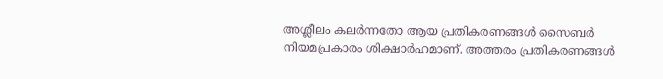അശ്ലീലം കലർന്നതോ ആയ പ്രതികരണങ്ങൾ സൈബർ നിയമപ്രകാരം ശിക്ഷാർഹമാണ്. അത്തരം പ്രതികരണങ്ങൾ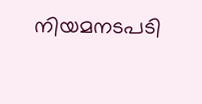നിയമനടപടി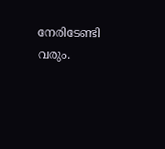നേരിടേണ്ടി വരും.